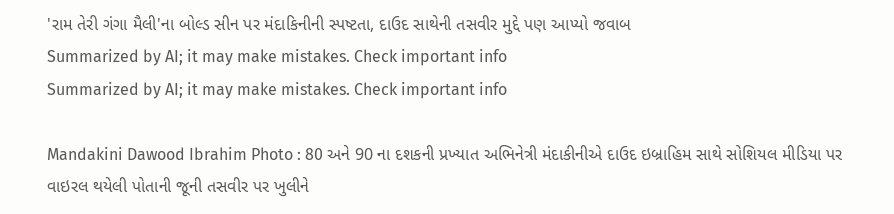'રામ તેરી ગંગા મૈલી'ના બોલ્ડ સીન પર મંદાકિનીની સ્પષ્ટતા, દાઉદ સાથેની તસવીર મુદ્દે પણ આપ્યો જવાબ
Summarized by AI; it may make mistakes. Check important info
Summarized by AI; it may make mistakes. Check important info

Mandakini Dawood Ibrahim Photo : 80 અને 90 ના દશકની પ્રખ્યાત અભિનેત્રી મંદાકીનીએ દાઉદ ઇબ્રાહિમ સાથે સોશિયલ મીડિયા પર વાઇરલ થયેલી પોતાની જૂની તસવીર પર ખુલીને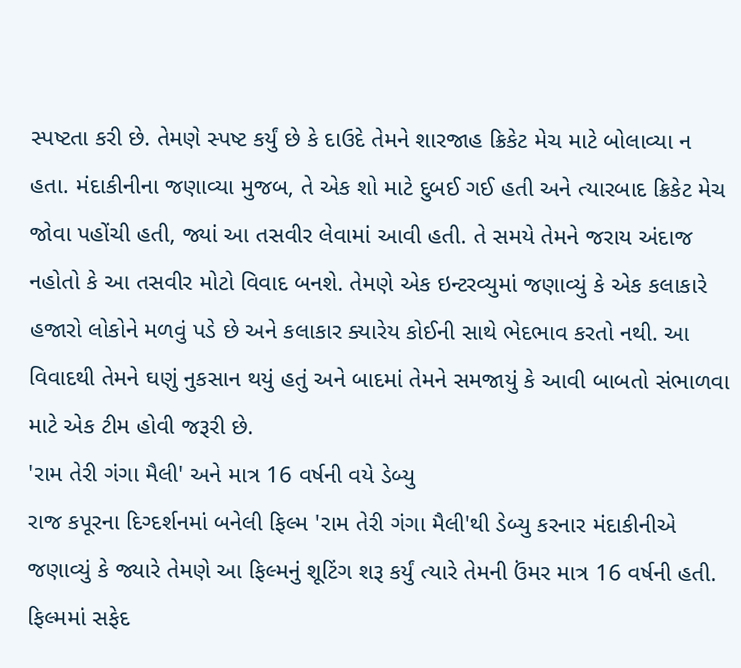સ્પષ્ટતા કરી છે. તેમણે સ્પષ્ટ કર્યું છે કે દાઉદે તેમને શારજાહ ક્રિકેટ મેચ માટે બોલાવ્યા ન હતા. મંદાકીનીના જણાવ્યા મુજબ, તે એક શો માટે દુબઈ ગઈ હતી અને ત્યારબાદ ક્રિકેટ મેચ જોવા પહોંચી હતી, જ્યાં આ તસવીર લેવામાં આવી હતી. તે સમયે તેમને જરાય અંદાજ નહોતો કે આ તસવીર મોટો વિવાદ બનશે. તેમણે એક ઇન્ટરવ્યુમાં જણાવ્યું કે એક કલાકારે હજારો લોકોને મળવું પડે છે અને કલાકાર ક્યારેય કોઈની સાથે ભેદભાવ કરતો નથી. આ વિવાદથી તેમને ઘણું નુકસાન થયું હતું અને બાદમાં તેમને સમજાયું કે આવી બાબતો સંભાળવા માટે એક ટીમ હોવી જરૂરી છે.
'રામ તેરી ગંગા મૈલી' અને માત્ર 16 વર્ષની વયે ડેબ્યુ
રાજ કપૂરના દિગ્દર્શનમાં બનેલી ફિલ્મ 'રામ તેરી ગંગા મૈલી'થી ડેબ્યુ કરનાર મંદાકીનીએ જણાવ્યું કે જ્યારે તેમણે આ ફિલ્મનું શૂટિંગ શરૂ કર્યું ત્યારે તેમની ઉંમર માત્ર 16 વર્ષની હતી. ફિલ્મમાં સફેદ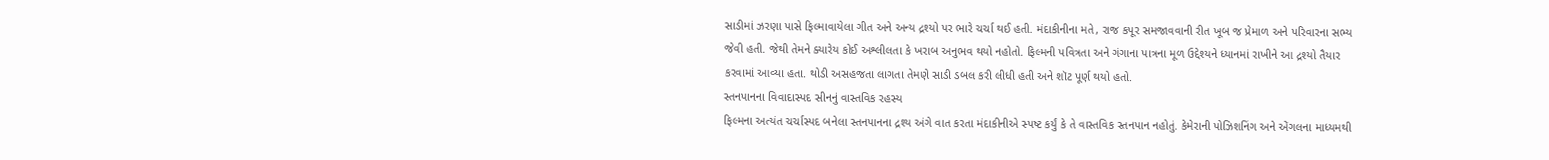સાડીમાં ઝરણા પાસે ફિલ્માવાયેલા ગીત અને અન્ય દ્રશ્યો પર ભારે ચર્ચા થઈ હતી. મંદાકીનીના મતે, રાજ કપૂર સમજાવવાની રીત ખૂબ જ પ્રેમાળ અને પરિવારના સભ્ય જેવી હતી. જેથી તેમને ક્યારેય કોઈ અશ્લીલતા કે ખરાબ અનુભવ થયો નહોતો. ફિલ્મની પવિત્રતા અને ગંગાના પાત્રના મૂળ ઉદ્દેશ્યને ધ્યાનમાં રાખીને આ દ્રશ્યો તૈયાર કરવામાં આવ્યા હતા. થોડી અસહજતા લાગતા તેમણે સાડી ડબલ કરી લીધી હતી અને શૉટ પૂર્ણ થયો હતો.
સ્તનપાનના વિવાદાસ્પદ સીનનું વાસ્તવિક રહસ્ય
ફિલ્મના અત્યંત ચર્ચાસ્પદ બનેલા સ્તનપાનના દ્રશ્ય અંગે વાત કરતા મંદાકીનીએ સ્પષ્ટ કર્યું કે તે વાસ્તવિક સ્તનપાન નહોતું. કેમેરાની પોઝિશનિંગ અને એંગલના માધ્યમથી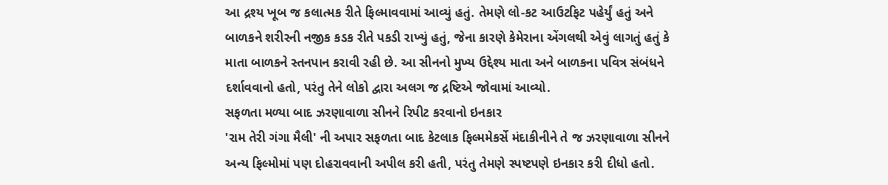આ દ્રશ્ય ખૂબ જ કલાત્મક રીતે ફિલ્માવવામાં આવ્યું હતું. તેમણે લો-કટ આઉટફિટ પહેર્યું હતું અને બાળકને શરીરની નજીક કડક રીતે પકડી રાખ્યું હતું, જેના કારણે કેમેરાના એંગલથી એવું લાગતું હતું કે માતા બાળકને સ્તનપાન કરાવી રહી છે. આ સીનનો મુખ્ય ઉદ્દેશ્ય માતા અને બાળકના પવિત્ર સંબંધને દર્શાવવાનો હતો, પરંતુ તેને લોકો દ્વારા અલગ જ દ્રષ્ટિએ જોવામાં આવ્યો.
સફળતા મળ્યા બાદ ઝરણાવાળા સીનને રિપીટ કરવાનો ઇનકાર
'રામ તેરી ગંગા મૈલી' ની અપાર સફળતા બાદ કેટલાક ફિલ્મમેકર્સે મંદાકીનીને તે જ ઝરણાવાળા સીનને અન્ય ફિલ્મોમાં પણ દોહરાવવાની અપીલ કરી હતી, પરંતુ તેમણે સ્પષ્ટપણે ઇનકાર કરી દીધો હતો.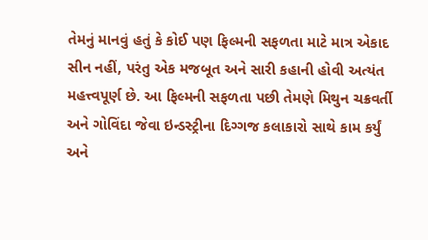તેમનું માનવું હતું કે કોઈ પણ ફિલ્મની સફળતા માટે માત્ર એકાદ સીન નહીં, પરંતુ એક મજબૂત અને સારી કહાની હોવી અત્યંત મહત્ત્વપૂર્ણ છે. આ ફિલ્મની સફળતા પછી તેમણે મિથુન ચક્રવર્તી અને ગોવિંદા જેવા ઇન્ડસ્ટ્રીના દિગ્ગજ કલાકારો સાથે કામ કર્યું અને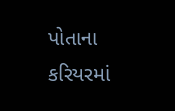પોતાના કરિયરમાં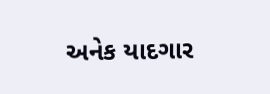અનેક યાદગાર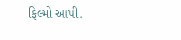ફિલ્મો આપી.